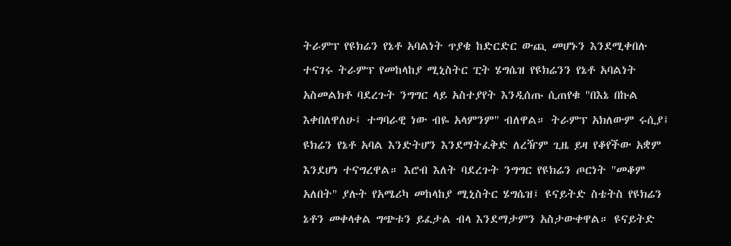ትራምፕ የዩክሬን የኔቶ አባልነት ጥያቄ ከድርድር ውጪ መሆኑን እንደሚቀበሉ ተናገሩ ትራምፕ የመከላከያ ሚኒስትር ፒት ሄግሴዝ የዩክሬንን የኔቶ አባልነት አስመልክቶ ባደረጉት ንግግር ላይ አስተያየት እንዲሰጡ ሲጠየቁ "በእኔ በኩል እቀበለዋለሁ፤ ተግባራዊ ነው ብዬ አላምንም" ብለዋል። ትራምፕ አክለውም ሩሲያ፤ ዩክሬን የኔቶ አባል እንድትሆን እንደማትፈቅድ ለረዥም ጊዜ ይዛ የቆየችው አቋም እንደሆነ ተናግረዋል። እሮብ እለት ባደረጉት ንግግር የዩክሬን ጦርነት "መቆም አለበት" ያሉት የአሜሪካ መከላከያ ሚኒስትር ሄግሴዝ፤ ዩናይትድ ስቴትስ የዩክሬን ኔቶን መቀላቀል ግጭቱን ይፈታል ብላ እንደማታምን አስታውቀዋል። ዩናይትድ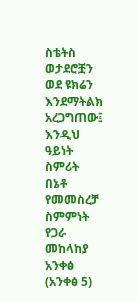ስቴትስ ወታደሮቿን ወደ ዩክሬን እንደማትልክ አረጋግጠው፤ እንዲህ ዓይነት ስምሪት በኔቶ የመመስረቻ ስምምነት የጋራ መከላከያ አንቀፅ (አንቀፅ 5)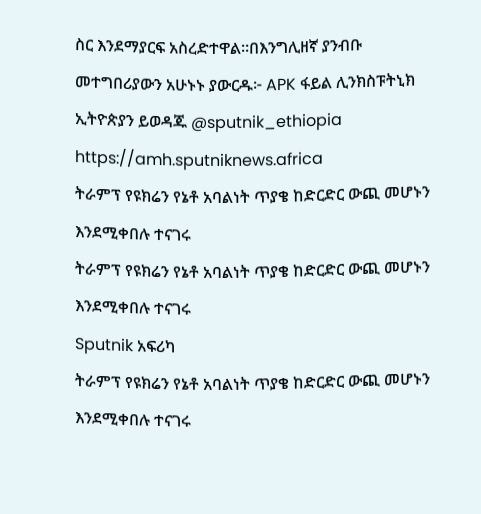ስር እንደማያርፍ አስረድተዋል።በእንግሊዘኛ ያንብቡ መተግበሪያውን አሁኑኑ ያውርዱ፦ APK ፋይል ሊንክስፑትኒክ ኢትዮጵያን ይወዳጁ @sputnik_ethiopia
https://amh.sputniknews.africa
ትራምፕ የዩክሬን የኔቶ አባልነት ጥያቄ ከድርድር ውጪ መሆኑን እንደሚቀበሉ ተናገሩ
ትራምፕ የዩክሬን የኔቶ አባልነት ጥያቄ ከድርድር ውጪ መሆኑን እንደሚቀበሉ ተናገሩ
Sputnik አፍሪካ
ትራምፕ የዩክሬን የኔቶ አባልነት ጥያቄ ከድርድር ውጪ መሆኑን እንደሚቀበሉ ተናገሩ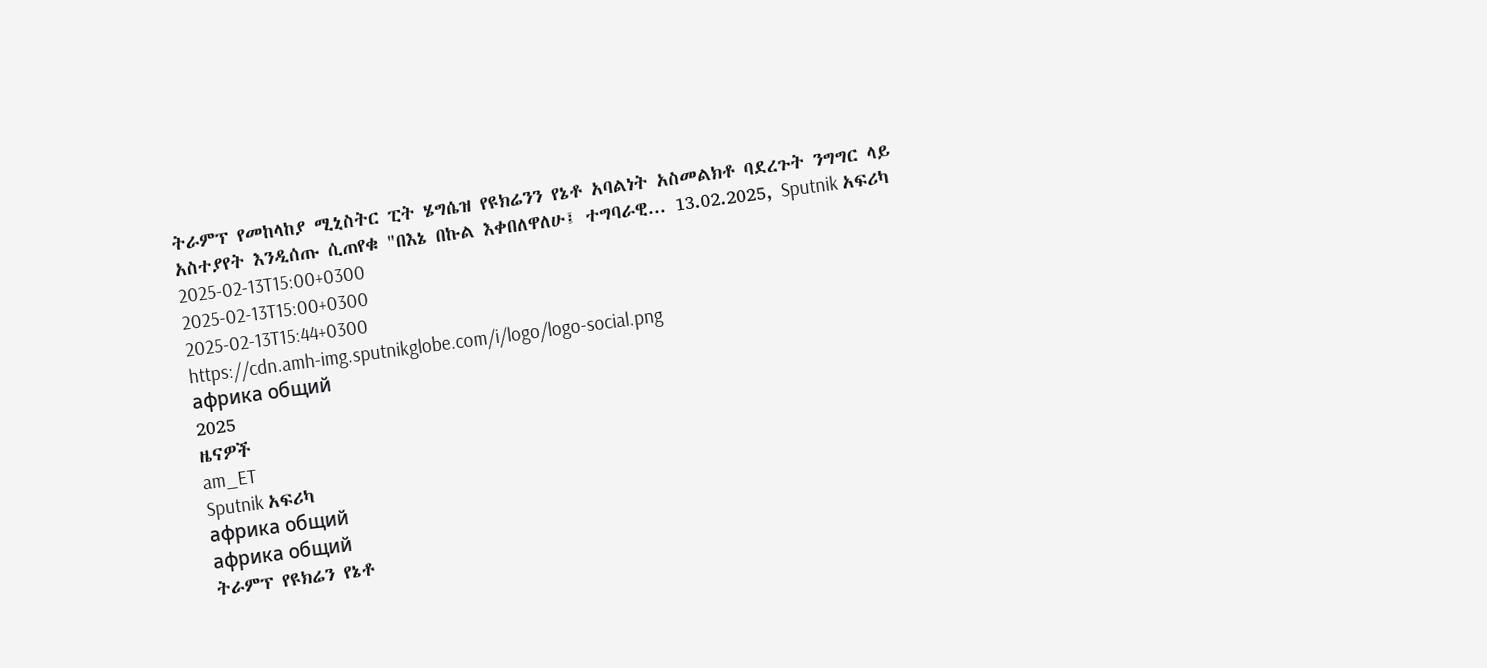ትራምፕ የመከላከያ ሚኒስትር ፒት ሄግሴዝ የዩክሬንን የኔቶ አባልነት አስመልክቶ ባደረጉት ንግግር ላይ አስተያየት እንዲሰጡ ሲጠየቁ "በእኔ በኩል እቀበለዋለሁ፤ ተግባራዊ... 13.02.2025, Sputnik አፍሪካ
2025-02-13T15:00+0300
2025-02-13T15:00+0300
2025-02-13T15:44+0300
https://cdn.amh-img.sputnikglobe.com/i/logo/logo-social.png
африка общий
2025
ዜናዎች
am_ET
Sputnik አፍሪካ
африка общий
африка общий
ትራምፕ የዩክሬን የኔቶ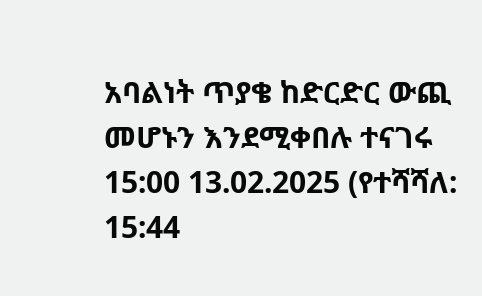አባልነት ጥያቄ ከድርድር ውጪ መሆኑን እንደሚቀበሉ ተናገሩ
15:00 13.02.2025 (የተሻሻለ: 15:44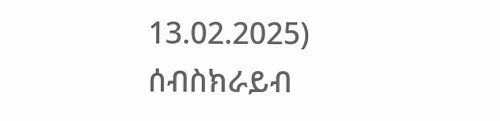13.02.2025)
ሰብስክራይብ